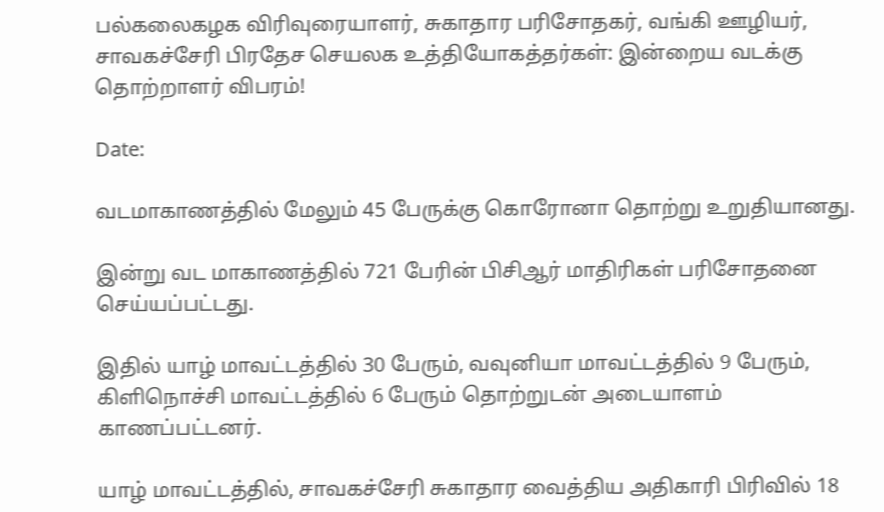பல்கலைகழக விரிவுரையாளர், சுகாதார பரிசோதகர், வங்கி ஊழியர், சாவகச்சேரி பிரதேச செயலக உத்தியோகத்தர்கள்: இன்றைய வடக்கு தொற்றாளர் விபரம்!

Date:

வடமாகாணத்தில் மேலும் 45 பேருக்கு கொரோனா தொற்று உறுதியானது.

இன்று வட மாகாணத்தில் 721 பேரின் பிசிஆர் மாதிரிகள் பரிசோதனை செய்யப்பட்டது.

இதில் யாழ் மாவட்டத்தில் 30 பேரும், வவுனியா மாவட்டத்தில் 9 பேரும், கிளிநொச்சி மாவட்டத்தில் 6 பேரும் தொற்றுடன் அடையாளம் காணப்பட்டனர்.

யாழ் மாவட்டத்தில், சாவகச்சேரி சுகாதார வைத்திய அதிகாரி பிரிவில் 18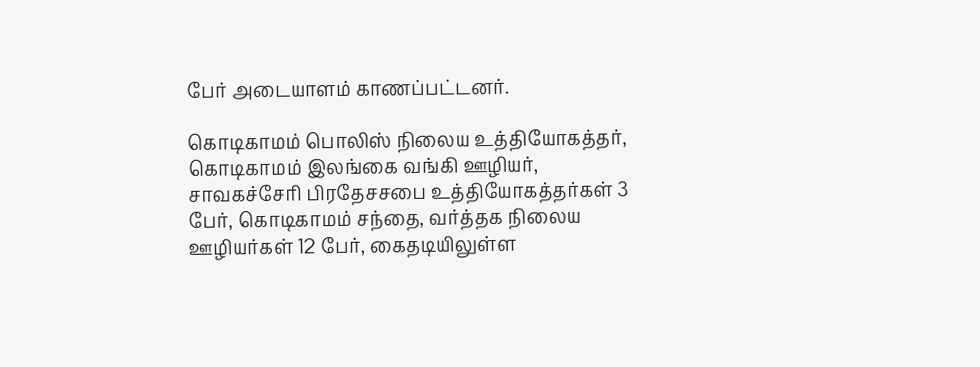பேர் அடையாளம் காணப்பட்டனர்.

கொடிகாமம் பொலிஸ் நிலைய உத்தியோகத்தர், கொடிகாமம் இலங்கை வங்கி ஊழியர், சாவகச்சேரி பிரதேசசபை உத்தியோகத்தர்கள் 3 பேர், கொடிகாமம் சந்தை, வர்த்தக நிலைய ஊழியர்கள் 12 பேர், கைதடியிலுள்ள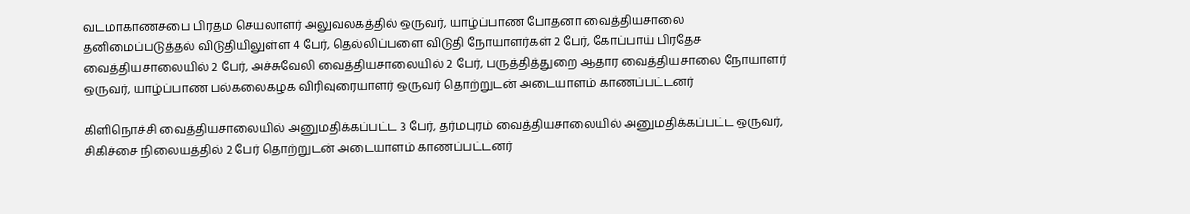வடமாகாணசபை பிரதம செயலாளர் அலுவலகத்தில் ஒருவர், யாழ்ப்பாண போதனா வைத்தியசாலை தனிமைப்படுத்தல் விடுதியிலுள்ள 4 பேர், தெல்லிப்பளை விடுதி நோயாளர்கள் 2 பேர், கோப்பாய் பிரதேச வைத்தியசாலையில் 2 பேர், அச்சுவேலி வைத்தியசாலையில் 2 பேர், பருத்தித்துறை ஆதார வைத்தியசாலை நோயாளர் ஒருவர், யாழ்ப்பாண பல்கலைகழக விரிவுரையாளர் ஒருவர் தொற்றுடன் அடையாளம் காணப்பட்டனர்

கிளிநொச்சி வைத்தியசாலையில் அனுமதிக்கப்பட்ட 3 பேர், தர்மபுரம் வைத்தியசாலையில் அனுமதிக்கப்பட்ட ஒருவர், சிகிச்சை நிலையத்தில் 2 பேர் தொற்றுடன் அடையாளம் காணப்பட்டனர்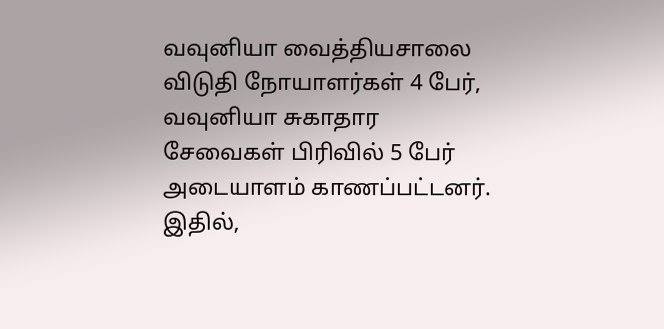வவுனியா வைத்தியசாலை விடுதி நோயாளர்கள் 4 பேர், வவுனியா சுகாதார சேவைகள் பிரிவில் 5 பேர் அடையாளம் காணப்பட்டனர். இதில்,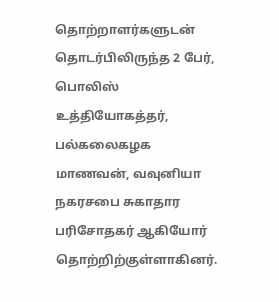தொற்றாளர்களுடன் தொடர்பிலிருந்த 2 பேர், பொலிஸ் உத்தியோகத்தர், பல்கலைகழக மாணவன், வவுனியா நகரசபை சுகாதார பரிசோதகர் ஆகியோர் தொற்றிற்குள்ளாகினர்.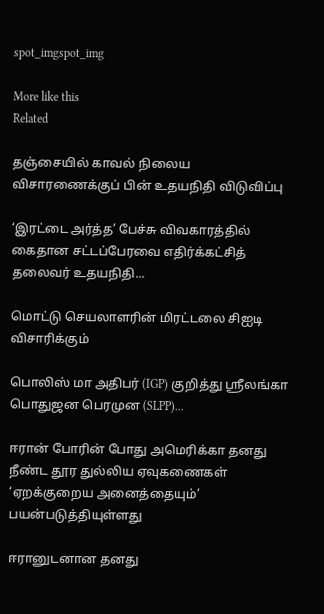spot_imgspot_img

More like this
Related

தஞ்சையில் காவல் நிலைய விசாரணைக்குப் பின் உதயநிதி விடுவிப்பு

‘இரட்டை அர்த்த’ பேச்சு விவகாரத்தில் கைதான சட்டப்பேரவை எதிர்க்கட்சித் தலைவர் உதயநிதி...

மொட்டு செயலாளரின் மிரட்டலை சிஐடி விசாரிக்கும்

பொலிஸ் மா அதிபர் (IGP) குறித்து ஸ்ரீலங்கா பொதுஜன பெரமுன (SLPP)...

ஈரான் போரின் போது அமெரிக்கா தனது நீண்ட தூர துல்லிய ஏவுகணைகள் ‘ஏறக்குறைய அனைத்தையும்’ பயன்படுத்தியுள்ளது

ஈரானுடனான தனது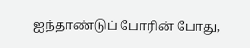ஐந்தாண்டுப் போரின் போது,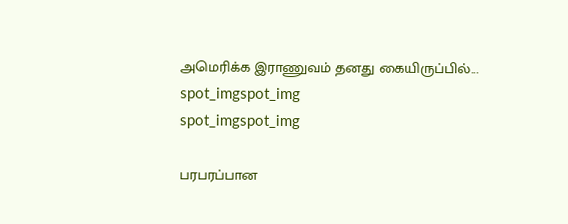அமெரிக்க இராணுவம் தனது கையிருப்பில்...
spot_imgspot_img
spot_imgspot_img

பரபரப்பான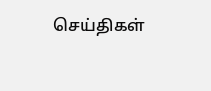செய்திகள்